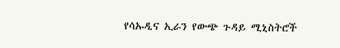የሳኡዲና ኢራን የውጭ ጉዳይ ሚኒስትሮች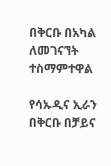በቅርቡ በአካል ለመገናኘት ተስማምተዋል

የሳኡዲና ኢራን በቅርቡ በቻይና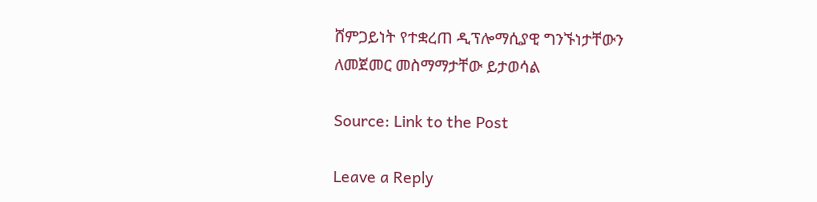ሸምጋይነት የተቋረጠ ዲፕሎማሲያዊ ግንኙነታቸውን ለመጀመር መስማማታቸው ይታወሳል

Source: Link to the Post

Leave a Reply